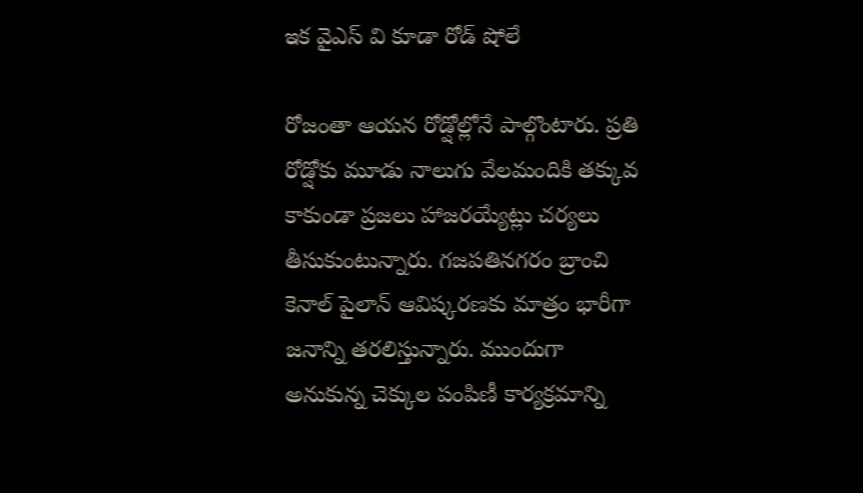ఇక వైఎస్ వి కూడా రోడ్ షోలే

రోజంతా ఆయన రోడ్షోల్లోనే పాల్గొంటారు. ప్రతి రోడ్షోకు మూడు నాలుగు వేలమందికి తక్కువ కాకుండా ప్రజలు హాజరయ్యేట్లు చర్యలు తీసుకుంటున్నారు. గజపతినగరం బ్రాంచి కెనాల్ పైలాన్ ఆవిష్కరణకు మాత్రం భారీగా జనాన్ని తరలిస్తున్నారు. ముందుగా అనుకున్న చెక్కుల పంపిణీ కార్యక్రమాన్ని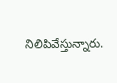నిలిపివేస్తున్నారు.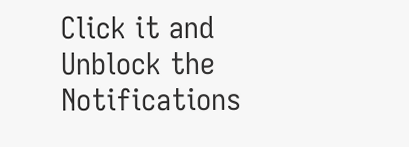Click it and Unblock the Notifications